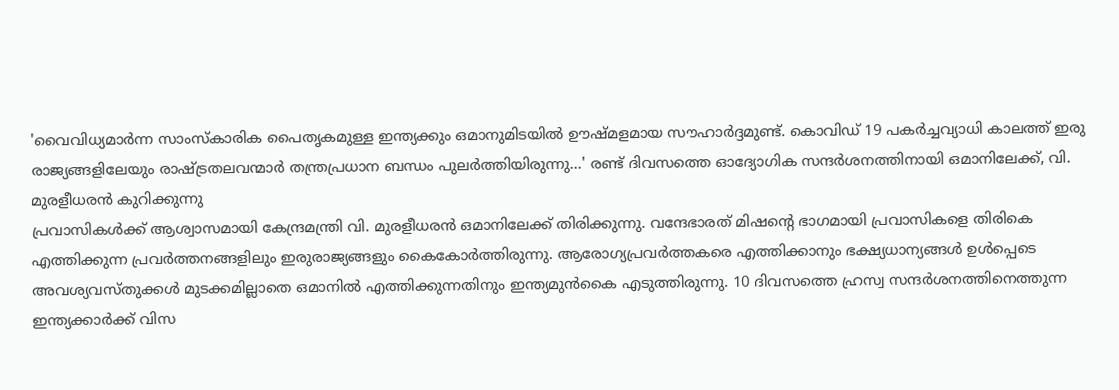'വൈവിധ്യമാർന്ന സാംസ്കാരിക പൈതൃകമുള്ള ഇന്ത്യക്കും ഒമാനുമിടയിൽ ഊഷ്മളമായ സൗഹാർദ്ദമുണ്ട്. കൊവിഡ് 19 പകർച്ചവ്യാധി കാലത്ത് ഇരു രാജ്യങ്ങളിലേയും രാഷ്ട്രതലവന്മാർ തന്ത്രപ്രധാന ബന്ധം പുലർത്തിയിരുന്നു...' രണ്ട് ദിവസത്തെ ഓദ്യോഗിക സന്ദർശനത്തിനായി ഒമാനിലേക്ക്, വി. മുരളീധരൻ കുറിക്കുന്നു
പ്രവാസികൾക്ക് ആശ്വാസമായി കേന്ദ്രമന്ത്രി വി. മുരളീധരൻ ഒമാനിലേക്ക് തിരിക്കുന്നു. വന്ദേഭാരത് മിഷന്റെ ഭാഗമായി പ്രവാസികളെ തിരികെ എത്തിക്കുന്ന പ്രവർത്തനങ്ങളിലും ഇരുരാജ്യങ്ങളും കൈകോർത്തിരുന്നു. ആരോഗ്യപ്രവർത്തകരെ എത്തിക്കാനും ഭക്ഷ്യധാന്യങ്ങൾ ഉൾപ്പെടെ അവശ്യവസ്തുക്കൾ മുടക്കമില്ലാതെ ഒമാനിൽ എത്തിക്കുന്നതിനും ഇന്ത്യമുൻകൈ എടുത്തിരുന്നു. 10 ദിവസത്തെ ഹ്രസ്വ സന്ദർശനത്തിനെത്തുന്ന ഇന്ത്യക്കാർക്ക് വിസ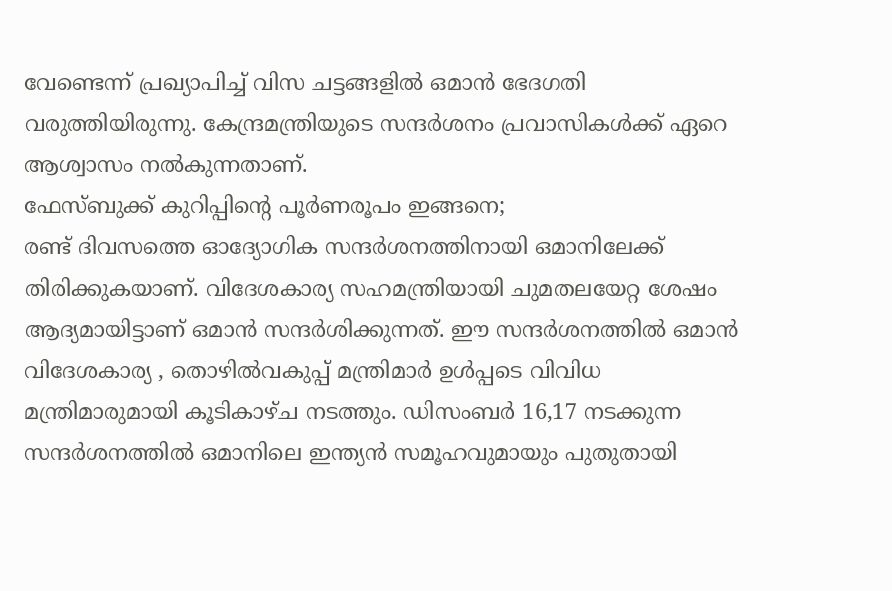വേണ്ടെന്ന് പ്രഖ്യാപിച്ച് വിസ ചട്ടങ്ങളിൽ ഒമാൻ ഭേദഗതി വരുത്തിയിരുന്നു. കേന്ദ്രമന്ത്രിയുടെ സന്ദർശനം പ്രവാസികൾക്ക് ഏറെ ആശ്വാസം നൽകുന്നതാണ്.
ഫേസ്ബുക്ക് കുറിപ്പിന്റെ പൂർണരൂപം ഇങ്ങനെ;
രണ്ട് ദിവസത്തെ ഓദ്യോഗിക സന്ദർശനത്തിനായി ഒമാനിലേക്ക് തിരിക്കുകയാണ്. വിദേശകാര്യ സഹമന്ത്രിയായി ചുമതലയേറ്റ ശേഷം ആദ്യമായിട്ടാണ് ഒമാൻ സന്ദർശിക്കുന്നത്. ഈ സന്ദർശനത്തിൽ ഒമാൻ വിദേശകാര്യ , തൊഴിൽവകുപ്പ് മന്ത്രിമാർ ഉൾപ്പടെ വിവിധ മന്ത്രിമാരുമായി കൂടികാഴ്ച നടത്തും. ഡിസംബർ 16,17 നടക്കുന്ന സന്ദർശനത്തിൽ ഒമാനിലെ ഇന്ത്യൻ സമൂഹവുമായും പുതുതായി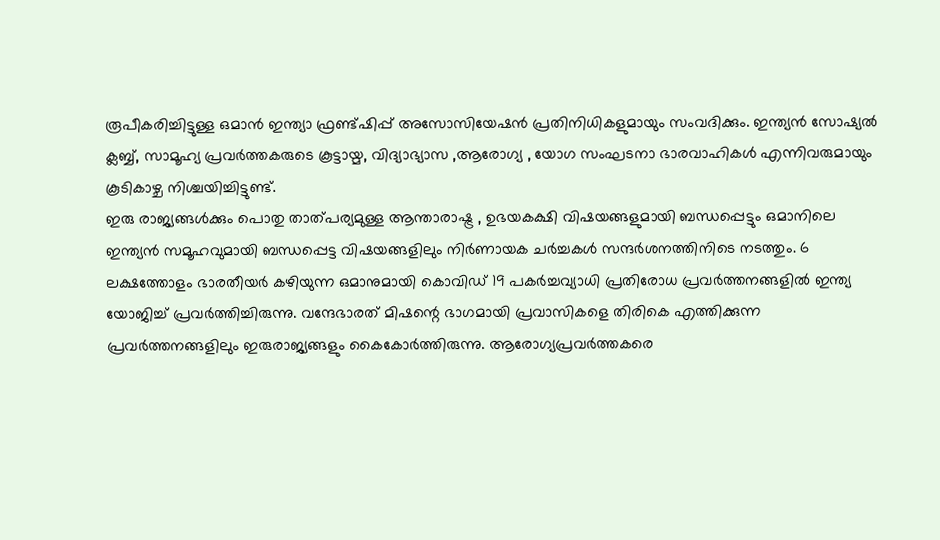രൂപീകരിച്ചിട്ടുള്ള ഒമാൻ ഇന്ത്യാ ഫ്രണ്ട്ഷിപ്പ് അസോസിയേഷൻ പ്രതിനിധികളുമായും സംവദിക്കും. ഇന്ത്യൻ സോഷ്യൽ ക്ലബ്ബ്, സാമൂഹ്യ പ്രവർത്തകരുടെ കൂട്ടായ്മ, വിദ്യാഭ്യാസ ,ആരോഗ്യ , യോഗ സംഘടനാ ഭാരവാഹികൾ എന്നിവരുമായും കൂടികാഴ്ച നിശ്ചയിച്ചിട്ടുണ്ട്.
ഇരു രാജ്യങ്ങൾക്കും പൊതു താത്പര്യമുള്ള ആന്താരാഷ്ട്ര , ഉഭയകക്ഷി വിഷയങ്ങളുമായി ബന്ധപ്പെട്ടും ഒമാനിലെ ഇന്ത്യൻ സമൂഹവുമായി ബന്ധപ്പെട്ട വിഷയങ്ങളിലും നിർണായക ചർച്ചകൾ സന്ദർശനത്തിനിടെ നടത്തും. 6 ലക്ഷത്തോളം ഭാരതീയർ കഴിയുന്ന ഒമാനുമായി കൊവിഡ് 19 പകർച്ചവ്യാധി പ്രതിരോധ പ്രവർത്തനങ്ങളിൽ ഇന്ത്യ യോജിച്ച് പ്രവർത്തിച്ചിരുന്നു. വന്ദേഭാരത് മിഷന്റെ ഭാഗമായി പ്രവാസികളെ തിരികെ എത്തിക്കുന്ന പ്രവർത്തനങ്ങളിലും ഇരുരാജ്യങ്ങളും കൈകോർത്തിരുന്നു. ആരോഗ്യപ്രവർത്തകരെ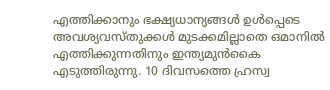എത്തിക്കാനും ഭക്ഷ്യധാന്യങ്ങൾ ഉൾപ്പെടെ അവശ്യവസ്തുക്കൾ മുടക്കമില്ലാതെ ഒമാനിൽ എത്തിക്കുന്നതിനും ഇന്ത്യമുൻകൈ എടുത്തിരുന്നു. 10 ദിവസത്തെ ഹ്രസ്വ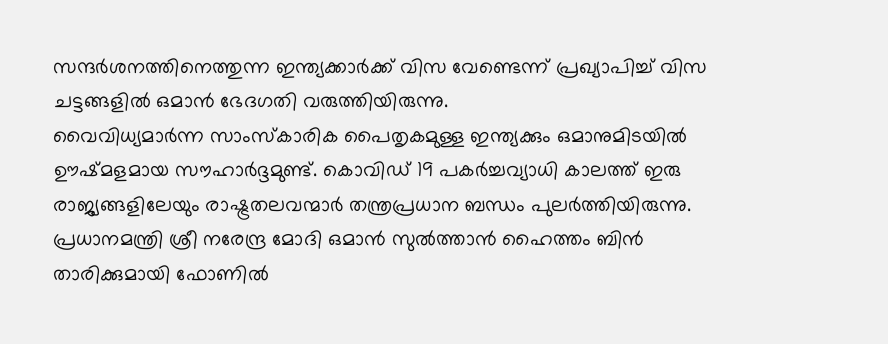സന്ദർശനത്തിനെത്തുന്ന ഇന്ത്യക്കാർക്ക് വിസ വേണ്ടെന്ന് പ്രഖ്യാപിച്ച് വിസ ചട്ടങ്ങളിൽ ഒമാൻ ഭേദഗതി വരുത്തിയിരുന്നു.
വൈവിധ്യമാർന്ന സാംസ്കാരിക പൈതൃകമുള്ള ഇന്ത്യക്കും ഒമാനുമിടയിൽ ഊഷ്മളമായ സൗഹാർദ്ദമുണ്ട്. കൊവിഡ് 19 പകർച്ചവ്യാധി കാലത്ത് ഇരു രാജ്യങ്ങളിലേയും രാഷ്ട്രതലവന്മാർ തന്ത്രപ്രധാന ബന്ധം പുലർത്തിയിരുന്നു. പ്രധാനമന്ത്രി ശ്രീ നരേന്ദ്ര മോദി ഒമാൻ സുൽത്താൻ ഹൈത്തം ബിൻ താരിക്കുമായി ഫോണിൽ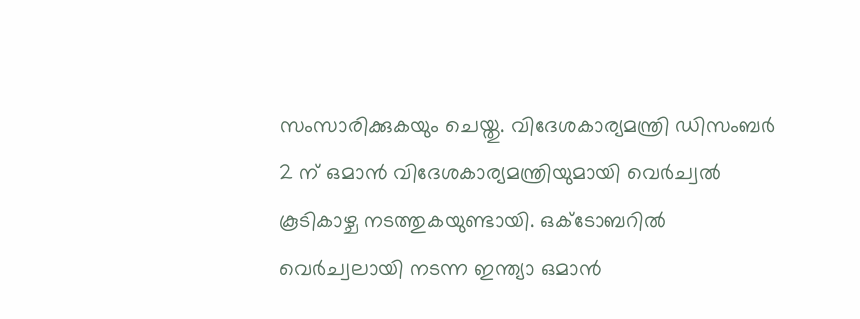സംസാരിക്കുകയും ചെയ്തു. വിദേശകാര്യമന്ത്രി ഡിസംബർ 2 ന് ഒമാൻ വിദേശകാര്യമന്ത്രിയുമായി വെർച്വൽ കൂടികാഴ്ച നടത്തുകയുണ്ടായി. ഒക്ടോബറിൽ വെർച്വലായി നടന്ന ഇന്ത്യാ ഒമാൻ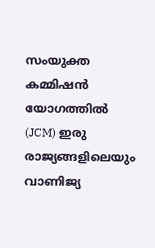സംയുക്ത കമ്മിഷൻ യോഗത്തിൽ (JCM) ഇരു രാജ്യങ്ങളിലെയും വാണിജ്യ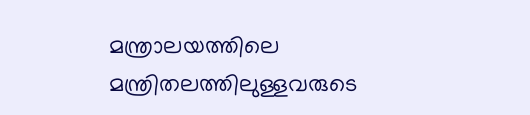മന്ത്രാലയത്തിലെ മന്ത്രിതലത്തിലുള്ളവരുടെ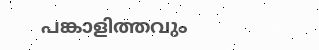പങ്കാളിത്തവും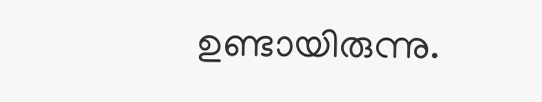ഉണ്ടായിരുന്നു.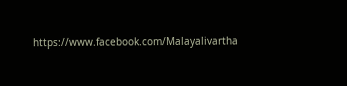https://www.facebook.com/Malayalivartha